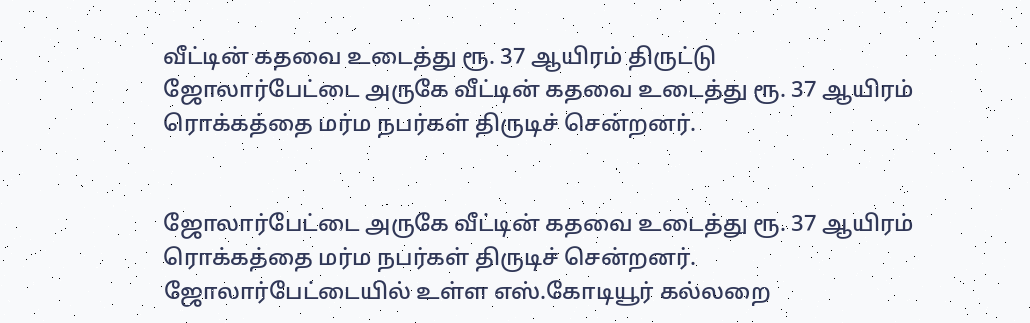வீட்டின் கதவை உடைத்து ரூ. 37 ஆயிரம் திருட்டு
ஜோலார்பேட்டை அருகே வீட்டின் கதவை உடைத்து ரூ. 37 ஆயிரம் ரொக்கத்தை மர்ம நபர்கள் திருடிச் சென்றனர்.


ஜோலார்பேட்டை அருகே வீட்டின் கதவை உடைத்து ரூ. 37 ஆயிரம் ரொக்கத்தை மர்ம நபர்கள் திருடிச் சென்றனர்.
ஜோலார்பேட்டையில் உள்ள எஸ்.கோடியூர் கல்லறை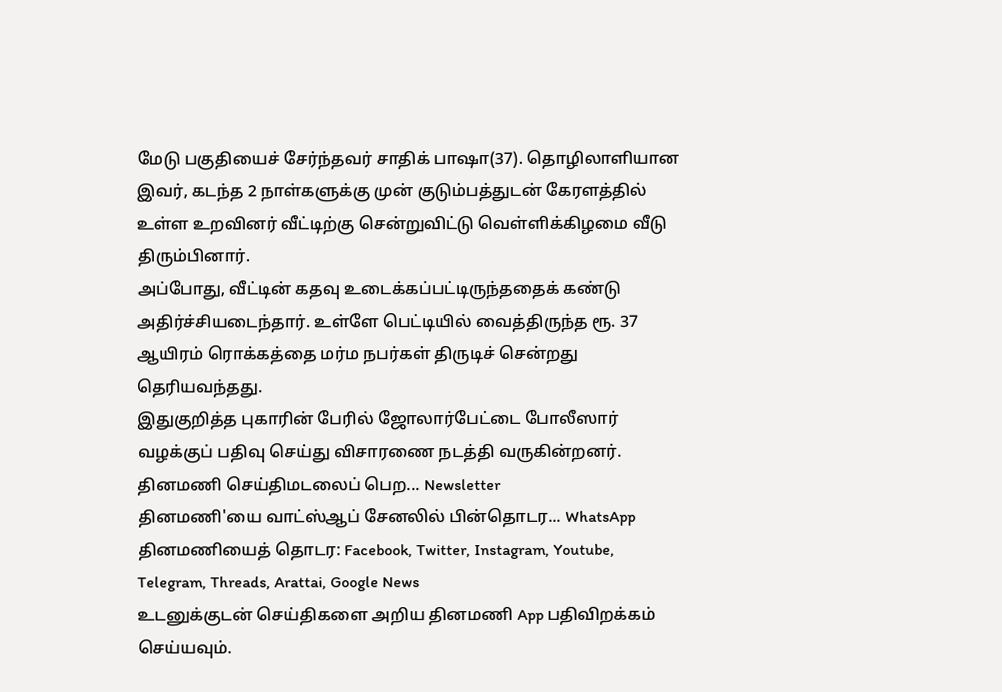மேடு பகுதியைச் சேர்ந்தவர் சாதிக் பாஷா(37). தொழிலாளியான இவர், கடந்த 2 நாள்களுக்கு முன் குடும்பத்துடன் கேரளத்தில் உள்ள உறவினர் வீட்டிற்கு சென்றுவிட்டு வெள்ளிக்கிழமை வீடு திரும்பினார்.
அப்போது, வீட்டின் கதவு உடைக்கப்பட்டிருந்ததைக் கண்டு அதிர்ச்சியடைந்தார். உள்ளே பெட்டியில் வைத்திருந்த ரூ. 37 ஆயிரம் ரொக்கத்தை மர்ம நபர்கள் திருடிச் சென்றது தெரியவந்தது.
இதுகுறித்த புகாரின் பேரில் ஜோலார்பேட்டை போலீஸார் வழக்குப் பதிவு செய்து விசாரணை நடத்தி வருகின்றனர்.
தினமணி செய்திமடலைப் பெற... Newsletter
தினமணி'யை வாட்ஸ்ஆப் சேனலில் பின்தொடர... WhatsApp
தினமணியைத் தொடர: Facebook, Twitter, Instagram, Youtube, Telegram, Threads, Arattai, Google News
உடனுக்குடன் செய்திகளை அறிய தினமணி App பதிவிறக்கம் செய்யவும்.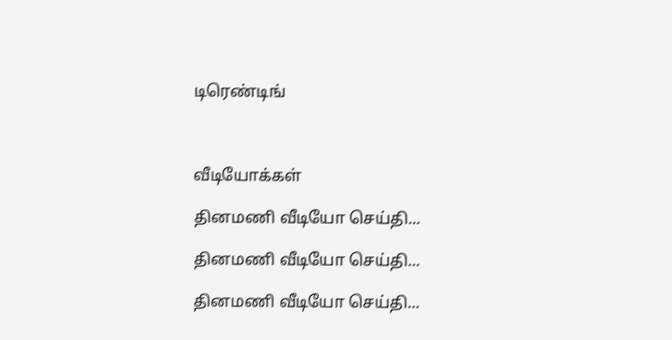டிரெண்டிங்



வீடியோக்கள்

தினமணி வீடியோ செய்தி...

தினமணி வீடியோ செய்தி...

தினமணி வீடியோ செய்தி...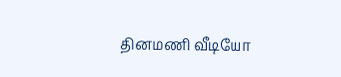தினமணி வீடியோ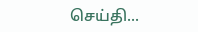செய்தி...